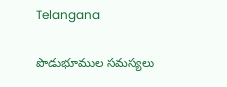Telangana

పొడుభూముల సమస్యలు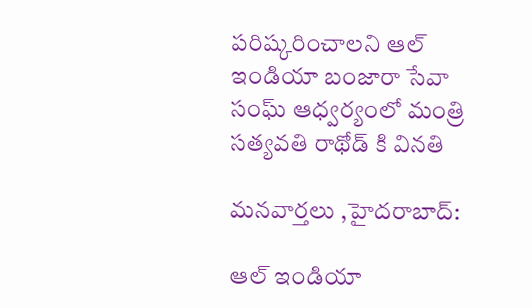పరిష్కరించాలని ఆల్ ఇండియా బంజారా సేవా సంఘ్ ఆధ్వర్యంలో మంత్రి సత్యవతి రాథోడ్ కి వినతి

మనవార్తలు ,హైదరాబాద్:

ఆల్ ఇండియా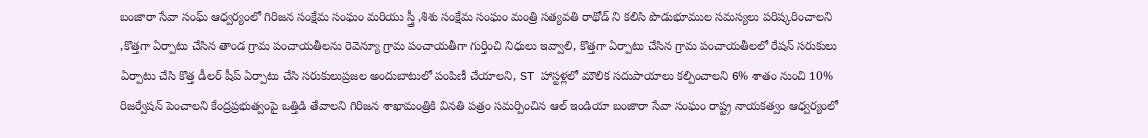బంజారా సేవా సంఘ్ ఆధ్వర్యంలో గిరిజన సంక్షేమ సంఘం మరియు స్త్రీ ,శిశు సంక్షేమ సంఘం మంత్రి సత్యవతి రాథోడ్ ని కలిసి పొడుభూముల సమస్యలు పరిష్కరించాలని ,కొత్తగా ఏర్పాటు చేసిన తాండ గ్రామ పంచాయతీలను రెవెన్యూ గ్రామ పంచాయతీగా గుర్తించి నిధులు ఇవ్వాలి, కొత్తగా ఏర్పాటు చేసిన గ్రామ పంచాయతీలలో రేషన్ సరుకులు ఏర్పాటు చేసి కొత్త డీలర్ షీప్ ఏర్పాటు చేసి సరుకులుప్రజల అందుబాటులో పంపిణీ చేయాలని, ST హాస్టళ్లలో మౌలిక సదుపాయాలు కల్పించాలని 6% శాతం నుంచి 10% రిజర్వేషన్ పెంచాలని కేంద్రప్రభుత్వంపై ఒత్తిడి తేవాలని గిరిజన శాఖామంత్రికి వినతి పత్రం సమర్పించిన ఆల్ ఇండియా బంజారా సేవా సంఘం రాష్ట్ర నాయకత్వం ఆధ్వర్యంలో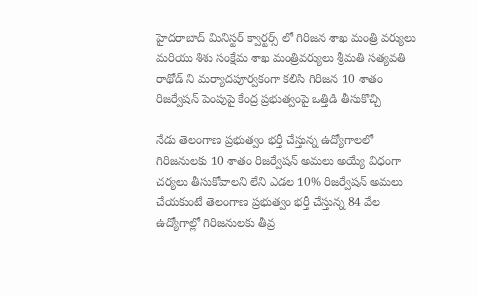హైదరాబాద్ మినిస్టర్ క్వార్టర్స్ లో గిరిజన శాఖ మంత్రి వర్యులు మరియు శిశు సంక్షేమ శాఖ మంత్రివర్యులు శ్రీమతి సత్యవతి రాథోడ్ ని మర్యాదపూర్వకంగా కలిసి గిరిజన 10 శాతం రిజర్వేషన్ పెంపుపై కేంద్ర ప్రభుత్వంపై ఒత్తిడి తీసుకొచ్చి

నేడు తెలంగాణ ప్రభుత్వం భర్తీ చేస్తున్న ఉద్యోగాలలో గిరిజనులకు 10 శాతం రిజర్వేషన్ అమలు అయ్యే విధంగా చర్యలు తీసుకోవాలని లేని ఎడల 10% రిజర్వేషన్ అమలు చేయకుంటే తెలంగాణ ప్రభుత్వం భర్తీ చేస్తున్న 84 వేల ఉద్యోగాల్లో గిరిజనులకు తీవ్ర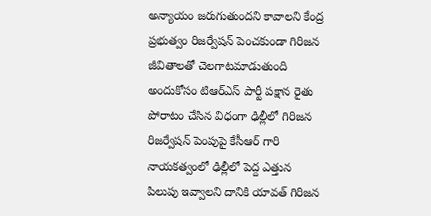అన్యాయం జరుగుతుందని కావాలని కేంద్ర ప్రభుత్వం రిజర్వేషన్ పెంచకుండా గిరిజన జీవితాలతో చెలగాటమాడుతుంది అందుకోసం టిఆర్ఎస్ పార్టీ పక్షాన రైతు పోరాటం చేసిన విధంగా ఢిల్లీలో గిరిజన రిజర్వేషన్ పెంపుపై కేసీఆర్ గారి నాయకత్వంలో ఢిల్లీలో పెద్ద ఎత్తున పిలుపు ఇవ్వాలని దానికి యావత్ గిరిజన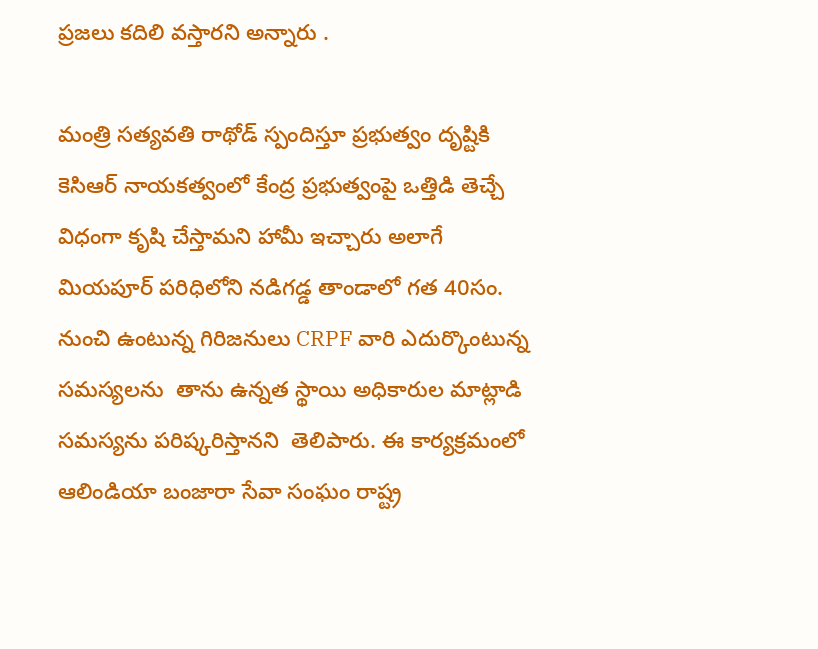ప్రజలు కదిలి వస్తారని అన్నారు .

మంత్రి సత్యవతి రాథోడ్ స్పందిస్తూ ప్రభుత్వం దృష్టికి కెసిఆర్ నాయకత్వంలో కేంద్ర ప్రభుత్వంపై ఒత్తిడి తెచ్చే విధంగా కృషి చేస్తామని హామీ ఇచ్చారు అలాగే మియపూర్ పరిధిలోని నడిగడ్డ తాండాలో గత 40సం. నుంచి ఉంటున్న గిరిజనులు CRPF వారి ఎదుర్కొంటున్న సమస్యలను  తాను ఉన్నత స్థాయి అధికారుల మాట్లాడి సమస్యను పరిష్కరిస్తానని  తెలిపారు. ఈ కార్యక్రమంలో ఆలిండియా బంజారా సేవా సంఘం రాష్ట్ర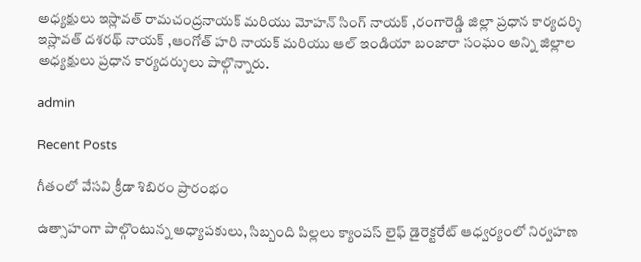అధ్యక్షులు ఇస్లావత్ రామచంద్రనాయక్ మరియు మోహన్ సింగ్ నాయక్ ,రంగారెడ్డి జిల్లా ప్రధాన కార్యదర్శి ఇస్లావత్ దశరథ్ నాయక్ ,ఆంగోత్ హరి నాయక్ మరియు ఆల్ ఇండియా బంజారా సంఘం అన్ని జిల్లాల అధ్యక్షులు ప్రధాన కార్యదర్శులు పాల్గొన్నారు.

admin

Recent Posts

గీతంలో వేసవి క్రీడా శిబిరం ప్రారంభం

ఉత్సాహంగా పాల్గొంటున్న అధ్యాపకులు, సిబ్బంది పిల్లలు క్యాంపస్ లైఫ్ డైరెక్టరేట్ ఆధ్వర్యంలో నిర్వహణ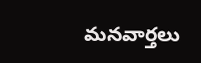మనవార్తలు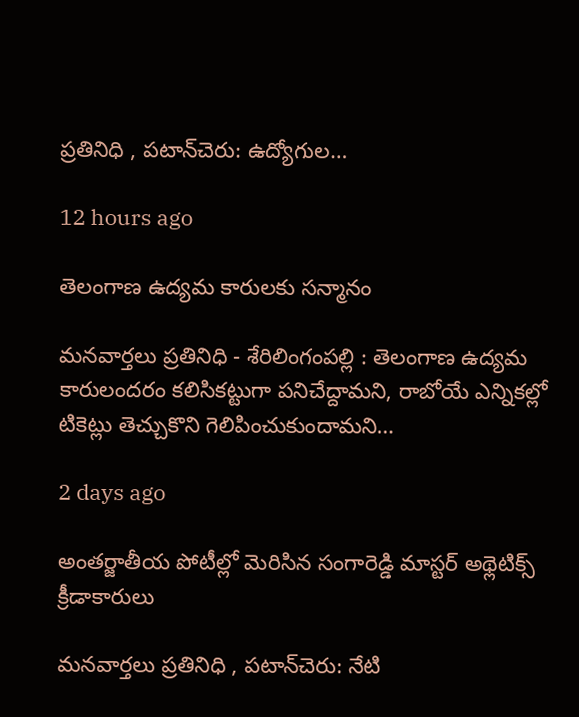ప్రతినిధి , పటాన్‌చెరు: ఉద్యోగుల…

12 hours ago

తెలంగాణ ఉద్యమ కారులకు సన్మానం

మనవార్తలు ప్రతినిధి - శేరిలింగంపల్లి : తెలంగాణ ఉద్యమ కారులందరం కలిసికట్టుగా పనిచేద్దామని, రాబోయే ఎన్నికల్లో టికెట్లు తెచ్చుకొని గెలిపించుకుందామని…

2 days ago

అంతర్జాతీయ పోటీల్లో మెరిసిన సంగారెడ్డి మాస్టర్ అథ్లెటిక్స్ క్రీడాకారులు

మనవార్తలు ప్రతినిధి , పటాన్‌చెరు: నేటి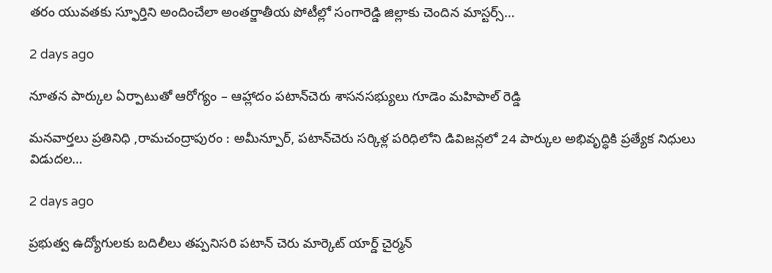తరం యువతకు స్ఫూర్తిని అందించేలా అంతర్జాతీయ పోటీల్లో సంగారెడ్డి జిల్లాకు చెందిన మాస్టర్స్…

2 days ago

నూతన పార్కుల ఏర్పాటుతో ఆరోగ్యం – ఆహ్లాదం పటాన్‌చెరు శాసనసభ్యులు గూడెం మహిపాల్ రెడ్డి

మనవార్తలు ప్రతినిధి ,రామచంద్రాపురం : అమీన్పూర్, పటాన్‌చెరు సర్కిళ్ల పరిధిలోని డివిజన్లలో 24 పార్కుల అభివృద్ధికి ప్రత్యేక నిధులు విడుదల…

2 days ago

ప్రభుత్వ ఉద్యోగులకు బదిలీలు తప్పనిసరి పటాన్ చెరు మార్కెట్ యార్డ్ చైర్మన్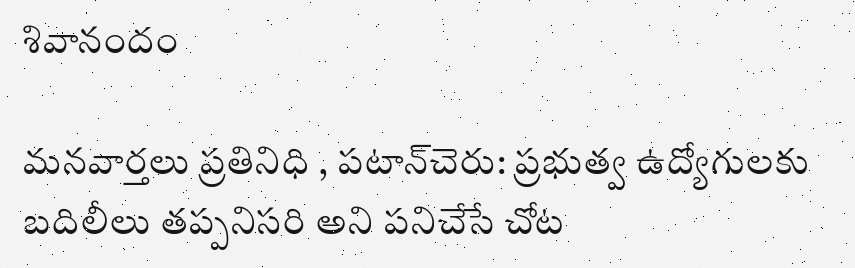శివానందం

మనవార్తలు ప్రతినిధి , పటాన్‌చెరు: ప్రభుత్వ ఉద్యోగులకు బదిలీలు తప్పనిసరి అని పనిచేసే చోట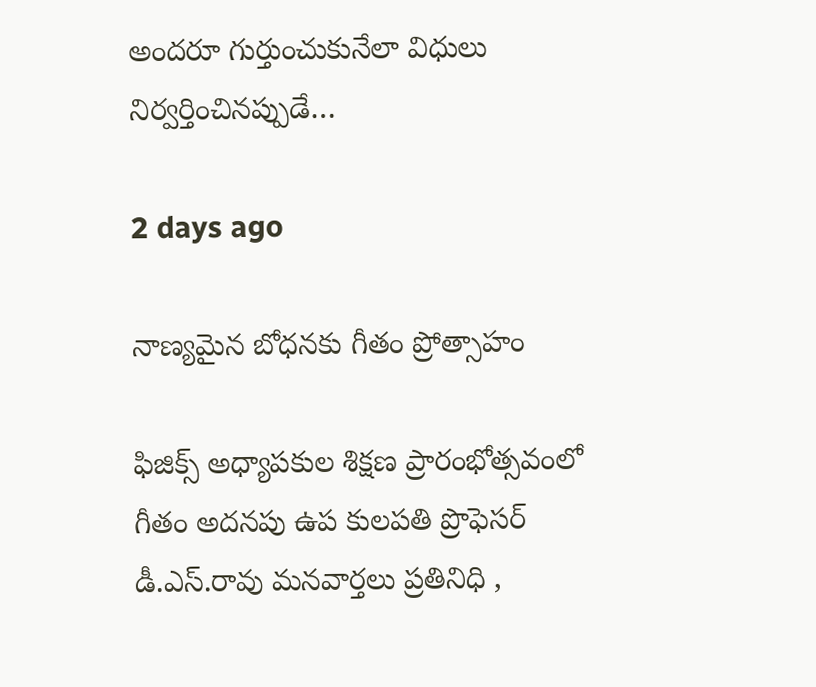అందరూ గుర్తుంచుకునేలా విధులు నిర్వర్తించినప్పుడే…

2 days ago

నాణ్యమైన బోధనకు గీతం ప్రోత్సాహం

ఫిజిక్స్ అధ్యాపకుల శిక్షణ ప్రారంభోత్సవంలో గీతం అదనపు ఉప కులపతి ప్రొఫెసర్ డీ.ఎస్.రావు మనవార్తలు ప్రతినిధి ,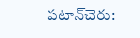పటాన్‌చెరు: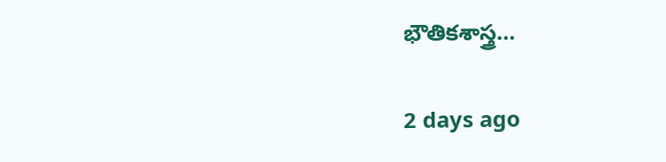భౌతికశాస్త్ర…

2 days ago